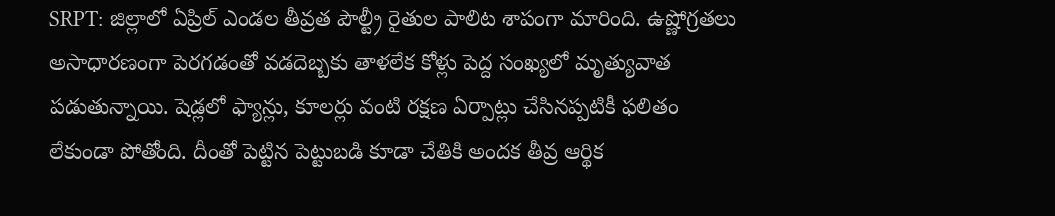SRPT: జిల్లాలో ఏప్రిల్ ఎండల తీవ్రత పౌల్ట్రీ రైతుల పాలిట శాపంగా మారింది. ఉష్ణోగ్రతలు అసాధారణంగా పెరగడంతో వడదెబ్బకు తాళలేక కోళ్లు పెద్ద సంఖ్యలో మృత్యువాత పడుతున్నాయి. షెడ్లలో ఫ్యాన్లు, కూలర్లు వంటి రక్షణ ఏర్పాట్లు చేసినప్పటికీ ఫలితం లేకుండా పోతోంది. దీంతో పెట్టిన పెట్టుబడి కూడా చేతికి అందక తీవ్ర ఆర్థిక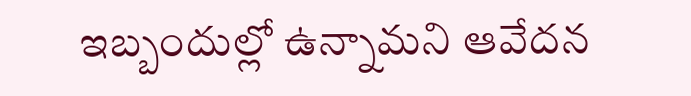ఇబ్బందుల్లో ఉన్నామని ఆవేదన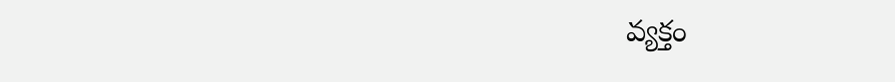వ్యక్తం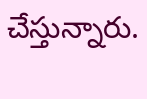చేస్తున్నారు.